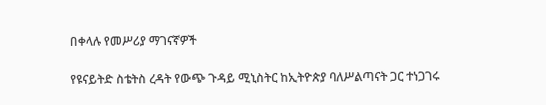በቀላሉ የመሥሪያ ማገናኛዎች

የዩናይትድ ስቴትስ ረዳት የውጭ ጉዳይ ሚኒስትር ከኢትዮጵያ ባለሥልጣናት ጋር ተነጋገሩ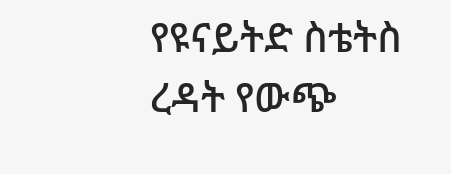የዩናይትድ ስቴትስ ረዳት የውጭ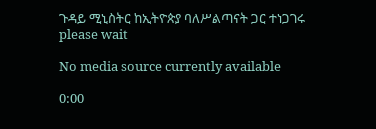ጉዳይ ሚኒስትር ከኢትዮጵያ ባለሥልጣናት ጋር ተነጋገሩ
please wait

No media source currently available

0:00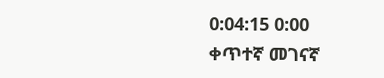0:04:15 0:00
ቀጥተኛ መገናኛ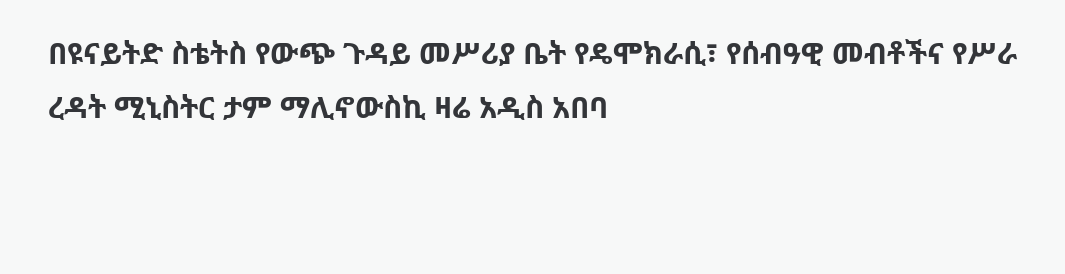በዩናይትድ ስቴትስ የውጭ ጉዳይ መሥሪያ ቤት የዴሞክራሲ፣ የሰብዓዊ መብቶችና የሥራ ረዳት ሚኒስትር ታም ማሊኖውስኪ ዛሬ አዲስ አበባ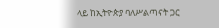ላይ ከኢትዮጵያ ባለሥልጣናት ጋር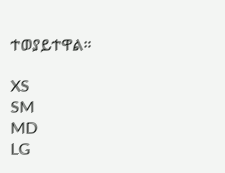ተወያይተዋል።

XS
SM
MD
LG